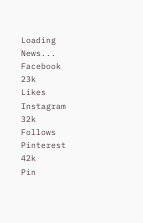Loading News...
Facebook
23k
Likes
Instagram
32k
Follows
Pinterest
42k
Pin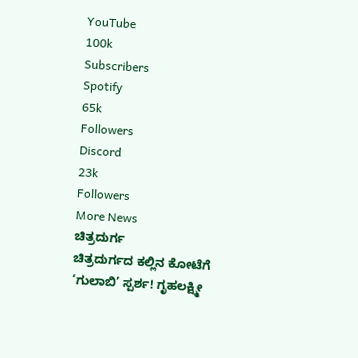YouTube
100k
Subscribers
Spotify
65k
Followers
Discord
23k
Followers
More News
ಚಿತ್ರದುರ್ಗ
ಚಿತ್ರದುರ್ಗದ ಕಲ್ಲಿನ ಕೋಟೆಗೆ ‘ಗುಲಾಬಿ’ ಸ್ಪರ್ಶ! ಗೃಹಲಕ್ಷ್ಮೀ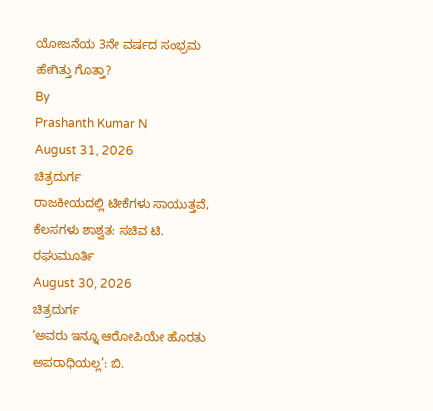ಯೋಜನೆಯ 3ನೇ ವರ್ಷದ ಸಂಭ್ರಮ ಹೇಗಿತ್ತು ಗೊತ್ತಾ?
By
Prashanth Kumar N
August 31, 2026
ಚಿತ್ರದುರ್ಗ
ರಾಜಕೀಯದಲ್ಲಿ ಟೀಕೆಗಳು ಸಾಯುತ್ತವೆ, ಕೆಲಸಗಳು ಶಾಶ್ವತ: ಸಚಿವ ಟಿ. ರಘುಮೂರ್ತಿ
August 30, 2026
ಚಿತ್ರದುರ್ಗ
‘ಅವರು ಇನ್ನೂ ಆರೋಪಿಯೇ ಹೊರತು ಅಪರಾಧಿಯಲ್ಲ’: ಬಿ.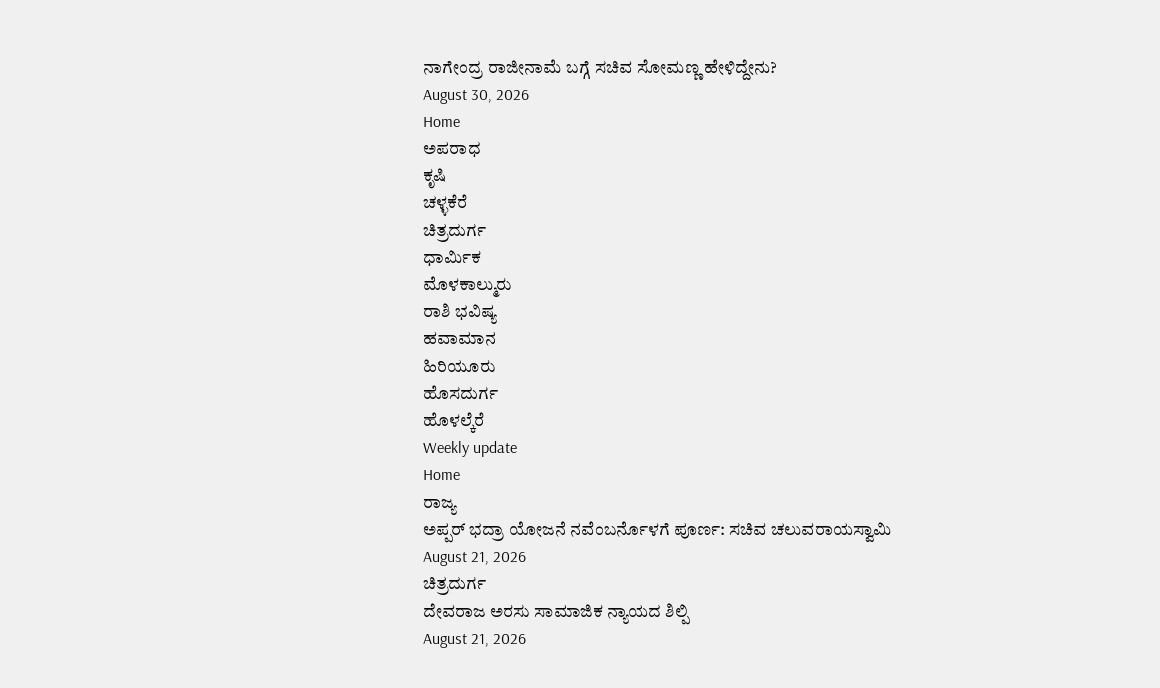ನಾಗೇಂದ್ರ ರಾಜೀನಾಮೆ ಬಗ್ಗೆ ಸಚಿವ ಸೋಮಣ್ಣ ಹೇಳಿದ್ದೇನು?
August 30, 2026
Home
ಅಪರಾಧ
ಕೃಷಿ
ಚಳ್ಳಕೆರೆ
ಚಿತ್ರದುರ್ಗ
ಧಾರ್ಮಿಕ
ಮೊಳಕಾಲ್ಮುರು
ರಾಶಿ ಭವಿಷ್ಯ
ಹವಾಮಾನ
ಹಿರಿಯೂರು
ಹೊಸದುರ್ಗ
ಹೊಳಲ್ಕೆರೆ
Weekly update
Home
ರಾಜ್ಯ
ಅಪ್ಪರ್ ಭದ್ರಾ ಯೋಜನೆ ನವೆಂಬರ್ನೊಳಗೆ ಪೂರ್ಣ: ಸಚಿವ ಚಲುವರಾಯಸ್ವಾಮಿ
August 21, 2026
ಚಿತ್ರದುರ್ಗ
ದೇವರಾಜ ಅರಸು ಸಾಮಾಜಿಕ ನ್ಯಾಯದ ಶಿಲ್ಪಿ
August 21, 2026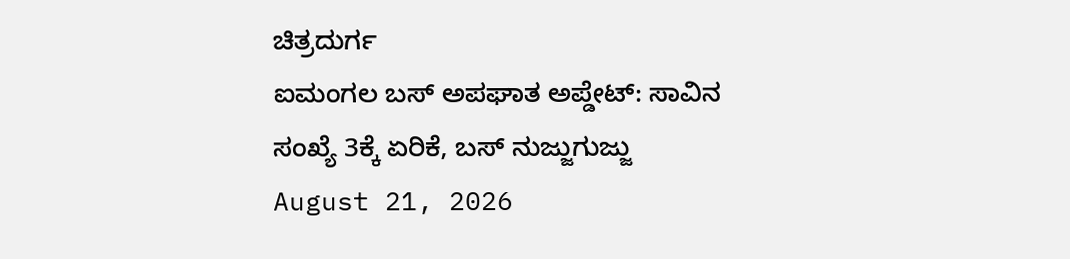ಚಿತ್ರದುರ್ಗ
ಐಮಂಗಲ ಬಸ್ ಅಪಘಾತ ಅಪ್ಡೇಟ್: ಸಾವಿನ ಸಂಖ್ಯೆ 3ಕ್ಕೆ ಏರಿಕೆ, ಬಸ್ ನುಜ್ಜುಗುಜ್ಜು
August 21, 2026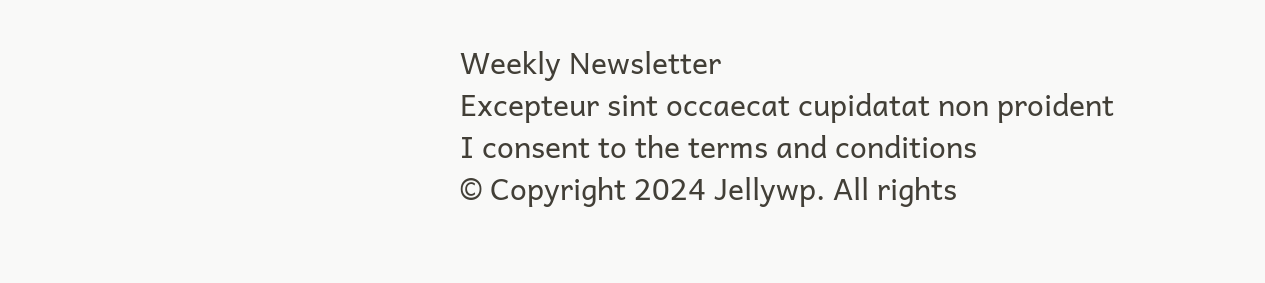Weekly Newsletter
Excepteur sint occaecat cupidatat non proident
I consent to the terms and conditions
© Copyright 2024 Jellywp. All rights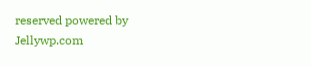reserved powered by
Jellywp.com